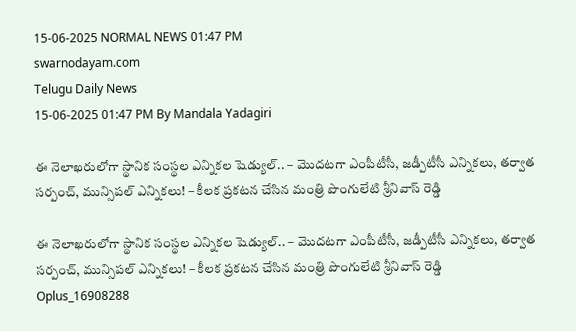15-06-2025 NORMAL NEWS 01:47 PM
swarnodayam.com
Telugu Daily News
15-06-2025 01:47 PM By Mandala Yadagiri

ఈ నెలాఖరులోగా స్థానిక సంస్థల ఎన్నికల షెడ్యుల్.. – మొదటగా ఎంపీటీసీ, జడ్పీటీసీ ఎన్నికలు, తర్వాత సర్పంచ్, మున్సిపల్ ఎన్నికలు! – కీలక ప్రకటన చేసిన మంత్రి పొంగులేటి శ్రీనివాస్ రెడ్డి

ఈ నెలాఖరులోగా స్థానిక సంస్థల ఎన్నికల షెడ్యుల్.. – మొదటగా ఎంపీటీసీ, జడ్పీటీసీ ఎన్నికలు, తర్వాత సర్పంచ్, మున్సిపల్ ఎన్నికలు! – కీలక ప్రకటన చేసిన మంత్రి పొంగులేటి శ్రీనివాస్ రెడ్డి
Oplus_16908288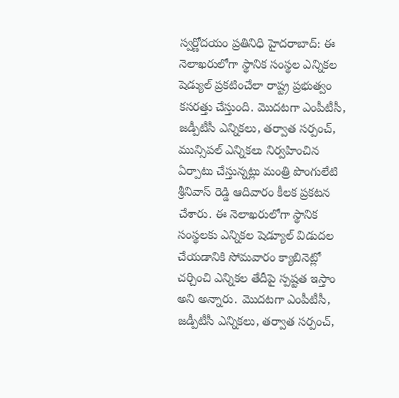స్వర్ణోదయం ప్రతినిధి హైదరాబాద్: ఈ నెలాఖరులోగా స్థానిక సంస్థల ఎన్నికల షెడ్యుల్ ప్రకటించేలా రాష్ట్ర ప్రభుత్వం కసరత్తు చేస్తుంది. మొదటగా ఎంపీటీసీ, జడ్పీటీసీ ఎన్నికలు, తర్వాత సర్పంచ్, మున్సిపల్ ఎన్నికలు నిర్వహించిన ఏర్పాటు చేస్తున్నట్లు మంత్రి పొంగులేటి శ్రీనివాస్ రెడ్డి ఆదివారం కీలక ప్రకటన చేశారు. ఈ నెలాఖరులోగా స్థానిక సంస్థలకు ఎన్నికల షెడ్యూల్ విడుదల చేయడానికి సోమవారం క్యాబినెట్లో చర్చించి ఎన్నికల తేదీపై స్పష్టత ఇస్తాం అని అన్నారు. మొదటగా ఎంపీటీసీ, జడ్పీటీసీ ఎన్నికలు, తర్వాత సర్పంచ్,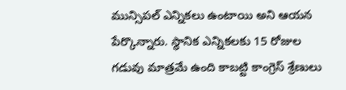మున్సిపల్ ఎన్నికలు ఉంటాయి అని ఆయన పేర్కొన్నారు. స్థానిక ఎన్నికలకు 15 రోజుల గడువు మాత్రమే ఉంది కాబట్టి కాంగ్రెస్ శ్రేణులు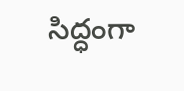సిద్ధంగా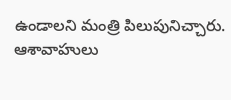ఉండాలని మంత్రి పిలుపునిచ్చారు. ఆశావాహులు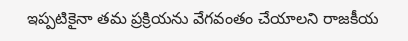ఇప్పటికైనా తమ ప్రక్రియను వేగవంతం చేయాలని రాజకీయ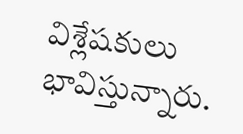విశ్లేషకులు భావిస్తున్నారు.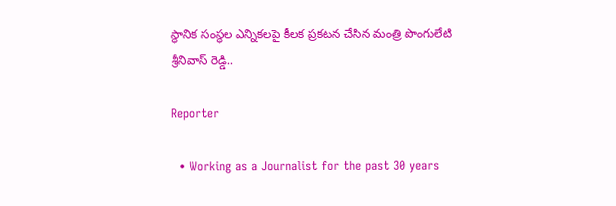స్థానిక సంస్థల ఎన్నికలపై కీలక ప్రకటన చేసిన మంత్రి పొంగులేటి శ్రీనివాస్ రెడ్డి..

Reporter

  • Working as a Journalist for the past 30 years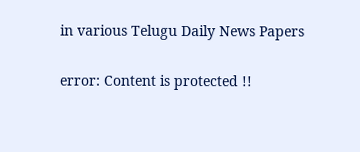in various Telugu Daily News Papers

error: Content is protected !!